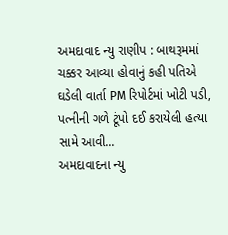અમદાવાદ ન્યુ રાણીપ : બાથરૂમમાં ચક્કર આવ્યા હોવાનું કહી પતિએ ઘડેલી વાર્તા PM રિપોર્ટમાં ખોટી પડી, પત્નીની ગળે ટૂંપો દઈ કરાયેલી હત્યા સામે આવી...
અમદાવાદના ન્યુ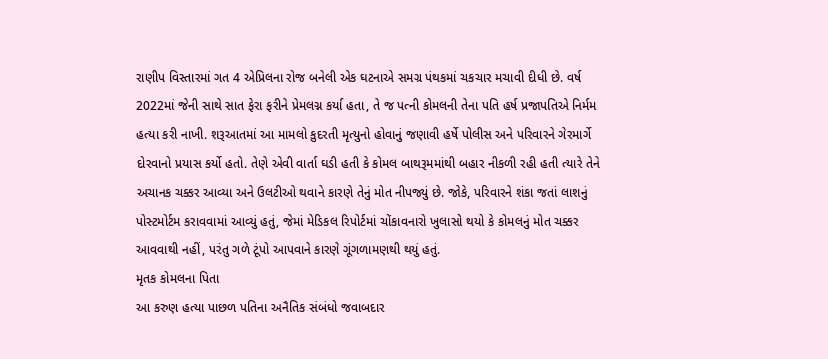રાણીપ વિસ્તારમાં ગત 4 એપ્રિલના રોજ બનેલી એક ઘટનાએ સમગ્ર પંથકમાં ચકચાર મચાવી દીધી છે. વર્ષ 2022માં જેની સાથે સાત ફેરા ફરીને પ્રેમલગ્ન કર્યા હતા, તે જ પત્ની કોમલની તેના પતિ હર્ષ પ્રજાપતિએ નિર્મમ હત્યા કરી નાખી. શરૂઆતમાં આ મામલો કુદરતી મૃત્યુનો હોવાનું જણાવી હર્ષે પોલીસ અને પરિવારને ગેરમાર્ગે દોરવાનો પ્રયાસ કર્યો હતો. તેણે એવી વાર્તા ઘડી હતી કે કોમલ બાથરૂમમાંથી બહાર નીકળી રહી હતી ત્યારે તેને અચાનક ચક્કર આવ્યા અને ઉલટીઓ થવાને કારણે તેનું મોત નીપજ્યું છે. જોકે, પરિવારને શંકા જતાં લાશનું પોસ્ટમોર્ટમ કરાવવામાં આવ્યું હતું, જેમાં મેડિકલ રિપોર્ટમાં ચોંકાવનારો ખુલાસો થયો કે કોમલનું મોત ચક્કર આવવાથી નહીં, પરંતુ ગળે ટૂંપો આપવાને કારણે ગૂંગળામણથી થયું હતું.
મૃતક કોમલના પિતા
આ કરુણ હત્યા પાછળ પતિના અનૈતિક સંબંધો જવાબદાર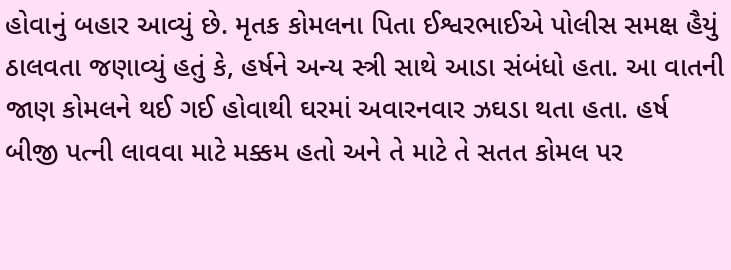હોવાનું બહાર આવ્યું છે. મૃતક કોમલના પિતા ઈશ્વરભાઈએ પોલીસ સમક્ષ હૈયું ઠાલવતા જણાવ્યું હતું કે, હર્ષને અન્ય સ્ત્રી સાથે આડા સંબંધો હતા. આ વાતની જાણ કોમલને થઈ ગઈ હોવાથી ઘરમાં અવારનવાર ઝઘડા થતા હતા. હર્ષ બીજી પત્ની લાવવા માટે મક્કમ હતો અને તે માટે તે સતત કોમલ પર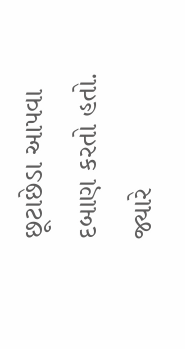છૂટાછેડા આપવા દબાણ કરતો હતો.
જ્યારે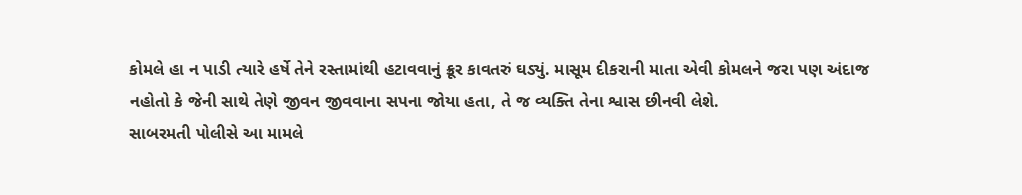કોમલે હા ન પાડી ત્યારે હર્ષે તેને રસ્તામાંથી હટાવવાનું ક્રૂર કાવતરું ઘડ્યું. માસૂમ દીકરાની માતા એવી કોમલને જરા પણ અંદાજ નહોતો કે જેની સાથે તેણે જીવન જીવવાના સપના જોયા હતા, તે જ વ્યક્તિ તેના શ્વાસ છીનવી લેશે.
સાબરમતી પોલીસે આ મામલે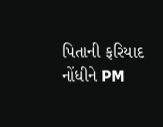પિતાની ફરિયાદ નોંધીને PM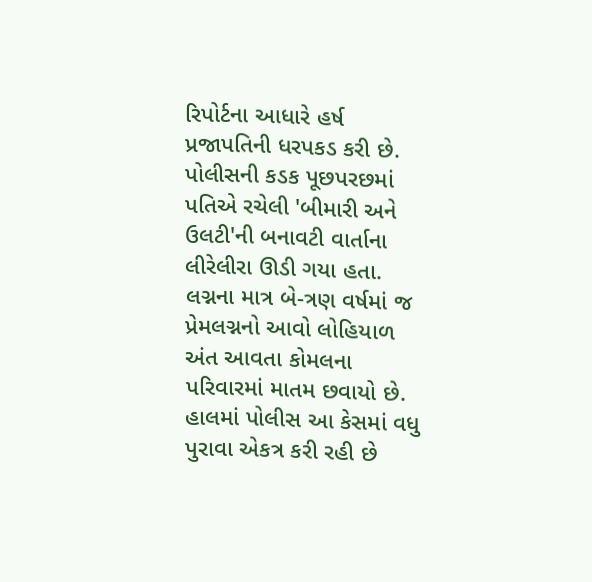રિપોર્ટના આધારે હર્ષ પ્રજાપતિની ધરપકડ કરી છે. પોલીસની કડક પૂછપરછમાં પતિએ રચેલી 'બીમારી અને ઉલટી'ની બનાવટી વાર્તાના લીરેલીરા ઊડી ગયા હતા. લગ્નના માત્ર બે-ત્રણ વર્ષમાં જ પ્રેમલગ્નનો આવો લોહિયાળ અંત આવતા કોમલના પરિવારમાં માતમ છવાયો છે. હાલમાં પોલીસ આ કેસમાં વધુ પુરાવા એકત્ર કરી રહી છે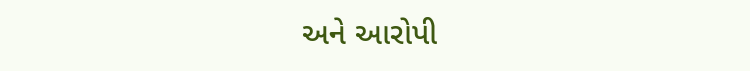અને આરોપી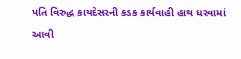પતિ વિરુદ્ધ કાયદેસરની કડક કાર્યવાહી હાથ ધરવામાં આવી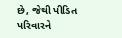છે, જેથી પીડિત પરિવારને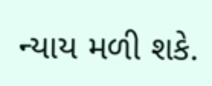ન્યાય મળી શકે.